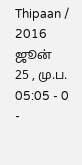Thipaan / 2016 ஜூன் 25 , மு.ப. 05:05 - 0 -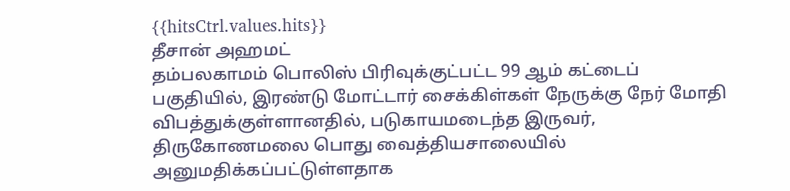{{hitsCtrl.values.hits}}
தீசான் அஹமட்
தம்பலகாமம் பொலிஸ் பிரிவுக்குட்பட்ட 99 ஆம் கட்டைப் பகுதியில், இரண்டு மோட்டார் சைக்கிள்கள் நேருக்கு நேர் மோதி விபத்துக்குள்ளானதில், படுகாயமடைந்த இருவர், திருகோணமலை பொது வைத்தியசாலையில் அனுமதிக்கப்பட்டுள்ளதாக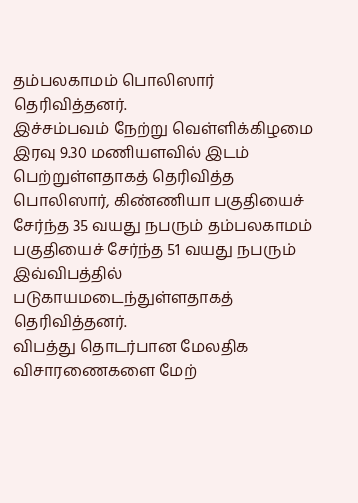தம்பலகாமம் பொலிஸார் தெரிவித்தனர்.
இச்சம்பவம் நேற்று வெள்ளிக்கிழமை இரவு 9.30 மணியளவில் இடம் பெற்றுள்ளதாகத் தெரிவித்த பொலிஸார், கிண்ணியா பகுதியைச் சேர்ந்த 35 வயது நபரும் தம்பலகாமம் பகுதியைச் சேர்ந்த 51 வயது நபரும் இவ்விபத்தில் படுகாயமடைந்துள்ளதாகத் தெரிவித்தனர்.
விபத்து தொடர்பான மேலதிக விசாரணைகளை மேற்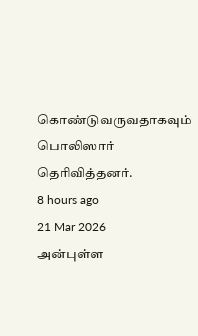கொண்டுவருவதாகவும் பொலிஸார் தெரிவித்தனர்.
8 hours ago
21 Mar 2026
அன்புள்ள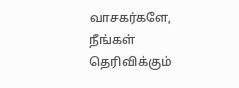வாசகர்களே,
நீங்கள் தெரிவிக்கும்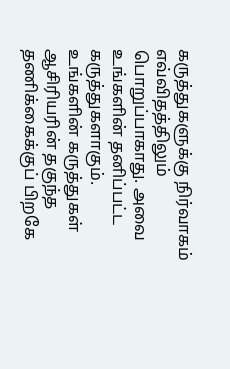கருத்துகளுக்கு நிர்வாகம் எவ்விதத்திலும் பொறுப்பாகாது. அவை உங்களின் தனிப்பட்ட கருத்துகளாகும். உங்களின் கருத்துகள் ஆசிரியரின் தகுந்த தணிக்கைக்குப் பிறகே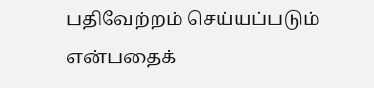பதிவேற்றம் செய்யப்படும் என்பதைக்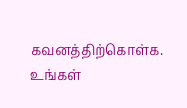கவனத்திற்கொள்க. உங்கள்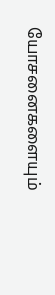யோசனைகளையும்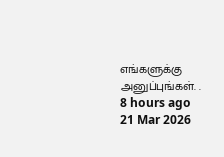எங்களுக்கு அனுப்புங்கள். .
8 hours ago
21 Mar 2026